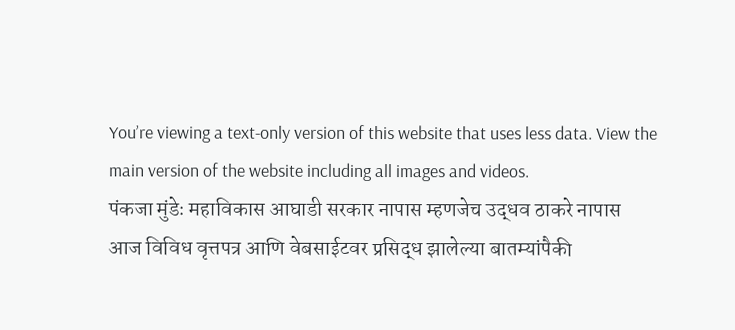You’re viewing a text-only version of this website that uses less data. View the main version of the website including all images and videos.
पंकजा मुंडेः महाविकास आघाडी सरकार नापास म्हणजेच उद्धव ठाकरे नापास
आज विविध वृत्तपत्र आणि वेबसाईटवर प्रसिद्ध झालेल्या बातम्यांपैकी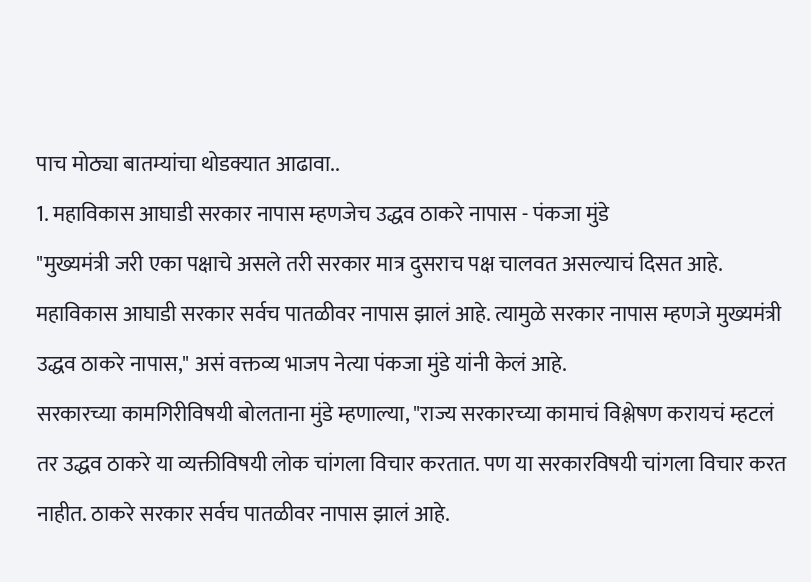पाच मोठ्या बातम्यांचा थोडक्यात आढावा..
1. महाविकास आघाडी सरकार नापास म्हणजेच उद्धव ठाकरे नापास - पंकजा मुंडे
"मुख्यमंत्री जरी एका पक्षाचे असले तरी सरकार मात्र दुसराच पक्ष चालवत असल्याचं दिसत आहे. महाविकास आघाडी सरकार सर्वच पातळीवर नापास झालं आहे. त्यामुळे सरकार नापास म्हणजे मुख्यमंत्री उद्धव ठाकरे नापास," असं वक्तव्य भाजप नेत्या पंकजा मुंडे यांनी केलं आहे.
सरकारच्या कामगिरीविषयी बोलताना मुंडे म्हणाल्या, "राज्य सरकारच्या कामाचं विश्लेषण करायचं म्हटलं तर उद्धव ठाकरे या व्यक्तीविषयी लोक चांगला विचार करतात. पण या सरकारविषयी चांगला विचार करत नाहीत. ठाकरे सरकार सर्वच पातळीवर नापास झालं आहे.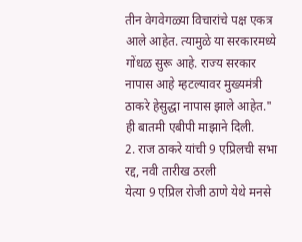तीन वेगवेगळ्या विचारांचे पक्ष एकत्र आले आहेत. त्यामुळे या सरकारमध्ये गोंधळ सुरू आहे. राज्य सरकार नापास आहे म्हटल्यावर मुख्यमंत्री ठाकरे हेसुद्धा नापास झाले आहेत." ही बातमी एबीपी माझाने दिली.
2. राज ठाकरे यांची 9 एप्रिलची सभा रद्द, नवी तारीख ठरली
येत्या 9 एप्रिल रोजी ठाणे येथे मनसे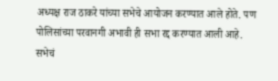अध्यक्ष राज ठाकरे यांच्या सभेचे आयोजन करण्यात आले होते. पण पोलिसांच्या परवानगी अभावी ही सभा रद्द करण्यात आली आहे.
सभेचं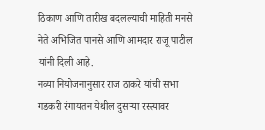ठिकाण आणि तारीख बदलल्याची माहिती मनसे नेते अभिजित पानसे आणि आमदार राजू पाटील यांनी दिली आहे.
नव्या नियोजनानुसार राज ठाकरे यांची सभा गडकरी रंगायतन येथील दुसऱ्या रस्त्यावर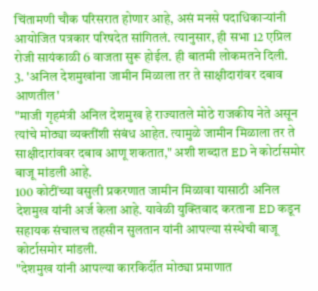चिंतामणी चौक परिसरात होणार आहे, असं मनसे पदाधिकाऱ्यांनी आयोजित पत्रकार परिषदेत सांगितलं. त्यानुसार, ही सभा 12 एप्रिल रोजी सायंकाळी 6 वाजता सुरू होईल. ही बातमी लोकमतने दिली.
3. 'अनिल देशमुखांना जामीन मिळाला तर ते साक्षीदारांवर दबाव आणतील'
"माजी गृहमंत्री अनिल देशमुख हे राज्यातले मोठे राजकीय नेते असून त्यांचे मोठ्या व्यक्तींशी संबंध आहेत. त्यामुळे जामीन मिळाला तर ते साक्षीदारांववर दबाव आणू शकतात," अशी शब्दात ED ने कोर्टासमोर बाजू मांडली आहे.
100 कोटींच्या वसुली प्रकरणात जामीन मिळावा यासाठी अनिल देशमुख यांनी अर्ज केला आहे. यावेळी युक्तिवाद करताना ED कडून सहायक संचालच तहसीन सुलतान यांनी आपल्या संस्थेची बाजू कोर्टासमोर मांडली.
"देशमुख यांनी आपल्या कारकिर्दीत मोठ्या प्रमाणात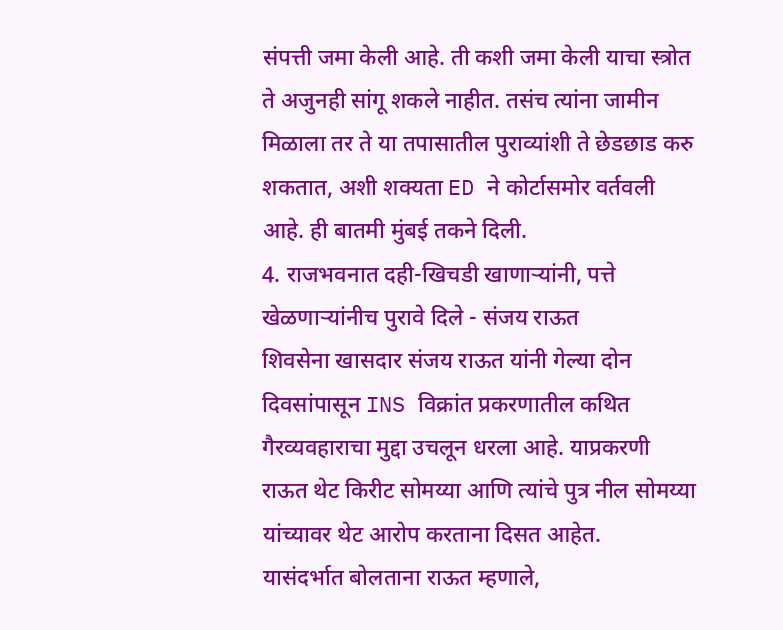संपत्ती जमा केली आहे. ती कशी जमा केली याचा स्त्रोत ते अजुनही सांगू शकले नाहीत. तसंच त्यांना जामीन मिळाला तर ते या तपासातील पुराव्यांशी ते छेडछाड करु शकतात, अशी शक्यता ED ने कोर्टासमोर वर्तवली आहे. ही बातमी मुंबई तकने दिली.
4. राजभवनात दही-खिचडी खाणाऱ्यांनी, पत्ते खेळणाऱ्यांनीच पुरावे दिले - संजय राऊत
शिवसेना खासदार संजय राऊत यांनी गेल्या दोन दिवसांपासून INS विक्रांत प्रकरणातील कथित गैरव्यवहाराचा मुद्दा उचलून धरला आहे. याप्रकरणी राऊत थेट किरीट सोमय्या आणि त्यांचे पुत्र नील सोमय्या यांच्यावर थेट आरोप करताना दिसत आहेत.
यासंदर्भात बोलताना राऊत म्हणाले,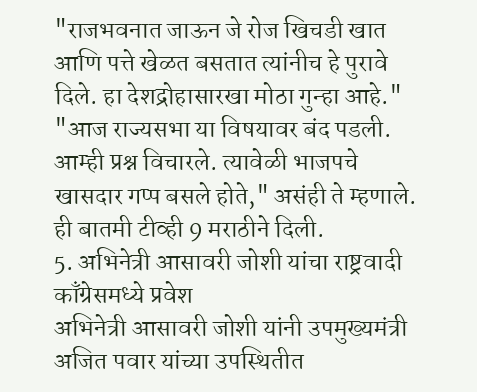"राजभवनात जाऊन जे रोज खिचडी खात आणि पत्ते खेळत बसतात त्यांनीच हे पुरावे दिले. हा देशद्रोहासारखा मोठा गुन्हा आहे."
"आज राज्यसभा या विषयावर बंद पडली. आम्ही प्रश्न विचारले. त्यावेळी भाजपचे खासदार गप्प बसले होते," असंही ते म्हणाले. ही बातमी टीव्ही 9 मराठीने दिली.
5. अभिनेत्री आसावरी जोशी यांचा राष्ट्रवादी काँग्रेसमध्ये प्रवेश
अभिनेत्री आसावरी जोशी यांनी उपमुख्यमंत्री अजित पवार यांच्या उपस्थितीत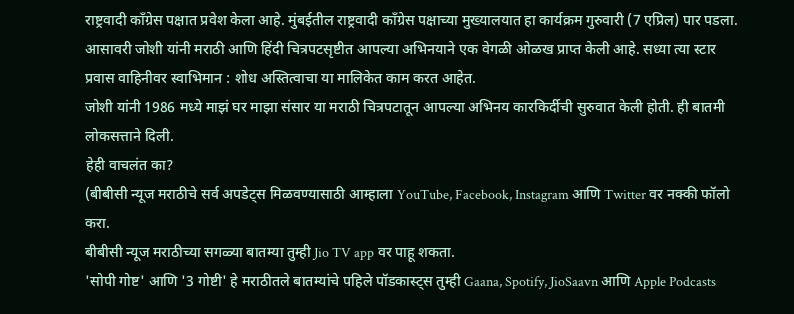राष्ट्रवादी काँग्रेस पक्षात प्रवेश केला आहे. मुंबईतील राष्ट्रवादी काँग्रेस पक्षाच्या मुख्यालयात हा कार्यक्रम गुरुवारी (7 एप्रिल) पार पडला.
आसावरी जोशी यांनी मराठी आणि हिंदी चित्रपटसृष्टीत आपल्या अभिनयाने एक वेगळी ओळख प्राप्त केली आहे. सध्या त्या स्टार प्रवास वाहिनीवर स्वाभिमान : शोध अस्तित्वाचा या मालिकेत काम करत आहेत.
जोशी यांनी 1986 मध्ये माझं घर माझा संसार या मराठी चित्रपटातून आपल्या अभिनय कारकिर्दीची सुरुवात केली होती. ही बातमी लोकसत्ताने दिली.
हेही वाचलंत का?
(बीबीसी न्यूज मराठीचे सर्व अपडेट्स मिळवण्यासाठी आम्हाला YouTube, Facebook, Instagram आणि Twitter वर नक्की फॉलो करा.
बीबीसी न्यूज मराठीच्या सगळ्या बातम्या तुम्ही Jio TV app वर पाहू शकता.
'सोपी गोष्ट' आणि '3 गोष्टी' हे मराठीतले बातम्यांचे पहिले पॉडकास्ट्स तुम्ही Gaana, Spotify, JioSaavn आणि Apple Podcasts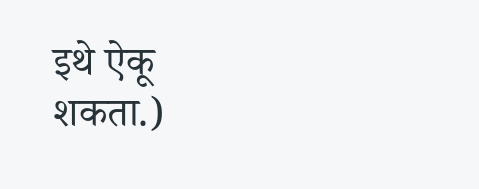इथे ऐकू शकता.)